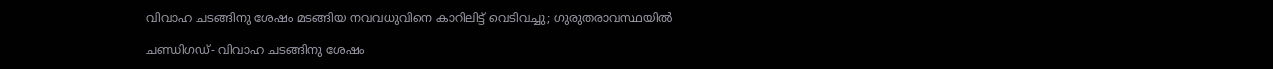വിവാഹ ചടങ്ങിനു ശേഷം മടങ്ങിയ നവവധുവിനെ കാറിലിട്ട് വെടിവച്ചു; ഗുരുതരാവസ്ഥയില്‍

ചണ്ഡിഗഡ്- വിവാഹ ചടങ്ങിനു ശേഷം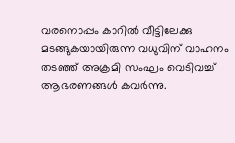വരനൊപ്പം കാറില്‍ വീട്ടിലേക്കു മടങ്ങുകയായിരുന്ന വധുവിന് വാഹനം തടഞ്ഞ് അക്രമി സംഘം വെടിവച്ച് ആഭരണങ്ങള്‍ കവര്‍ന്നു.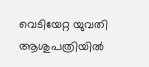വെടിയേറ്റ യുവതി ആശുപത്രിയില്‍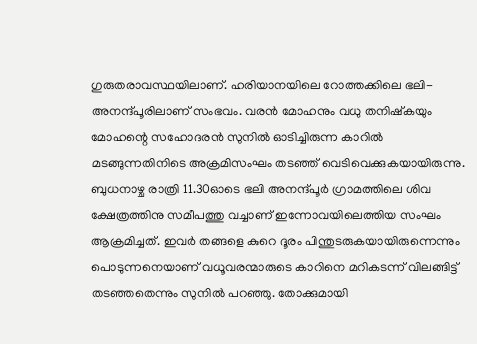ഗുരുതരാവസ്ഥയിലാണ്. ഹരിയാനയിലെ റോത്തക്കിലെ ഭലി-അനന്ദ്പൂരിലാണ് സംഭവം. വരന്‍ മോഹനും വധു തനിഷ്‌കയും മോഹന്റെ സഹോദരന്‍ സുനില്‍ ഓടിച്ചിരുന്ന കാറില്‍ മടങ്ങുന്നതിനിടെ അക്രമിസംഘം തടഞ്ഞ് വെടിവെക്കുകയായിരുന്നു. ബുധനാഴ്ച രാത്രി 11.30ഓടെ ഭലി അനന്ദ്പൂര്‍ ഗ്രാമത്തിലെ ശിവ ക്ഷേത്രത്തിനു സമീപത്തു വച്ചാണ് ഇന്നോവയിലെത്തിയ സംഘം ആക്രമിച്ചത്. ഇവര്‍ തങ്ങളെ കുറെ ദൂരം പിന്തുടരുകയായിരുന്നെന്നും പൊടുന്നനെയാണ് വധൂവരന്മാരുടെ കാറിനെ മറികടന്ന് വിലങ്ങിട്ട് തടഞ്ഞതെന്നും സുനില്‍ പറഞ്ഞു. തോക്കുമായി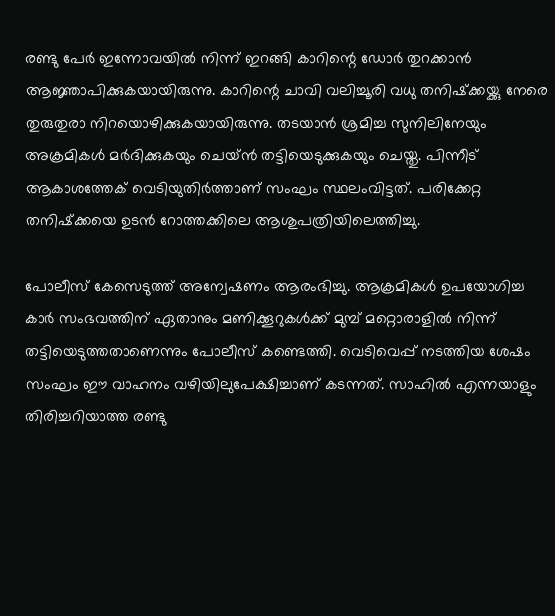രണ്ടു പേര്‍ ഇന്നോവയില്‍ നിന്ന് ഇറങ്ങി കാറിന്റെ ഡോര്‍ തുറക്കാന്‍ ആജ്ഞാപിക്കുകയായിരുന്നു. കാറിന്റെ ചാവി വലിച്ചൂരി വധു തനിഷ്‌ക്കയ്ക്കു നേരെ തുരുതുരാ നിറയൊഴിക്കുകയായിരുന്നു. തടയാന്‍ ശ്രമിച്ച സുനിലിനേയും അക്രമികള്‍ മര്‍ദിക്കുകയും ചെയ്ന്‍ തട്ടിയെടുക്കുകയും ചെയ്തു. പിന്നീട് ആകാശത്തേക് വെടിയുതിര്‍ത്താണ് സംഘം സ്ഥലംവിട്ടത്. പരിക്കേറ്റ തനിഷ്‌ക്കയെ ഉടന്‍ റോത്തക്കിലെ ആശുപത്രിയിലെത്തിച്ചു.

പോലീസ് കേസെടുത്ത് അന്വേഷണം ആരംഭിച്ചു. ആക്രമികള്‍ ഉപയോഗിച്ച കാര്‍ സംഭവത്തിന് ഏതാനും മണിക്കൂറുകള്‍ക്ക് മുമ്പ് മറ്റൊരാളില്‍ നിന്ന് തട്ടിയെടുത്തതാണെന്നും പോലീസ് കണ്ടെത്തി. വെടിവെപ്പ് നടത്തിയ ശേഷം സംഘം ഈ വാഹനം വഴിയിലുപേക്ഷിച്ചാണ് കടന്നത്. സാഹില്‍ എന്നയാളും തിരിച്ചറിയാത്ത രണ്ടു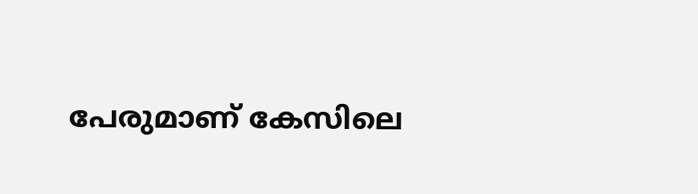പേരുമാണ് കേസിലെ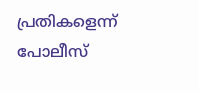പ്രതികളെന്ന് പോലീസ്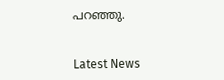പറഞ്ഞു.


Latest News